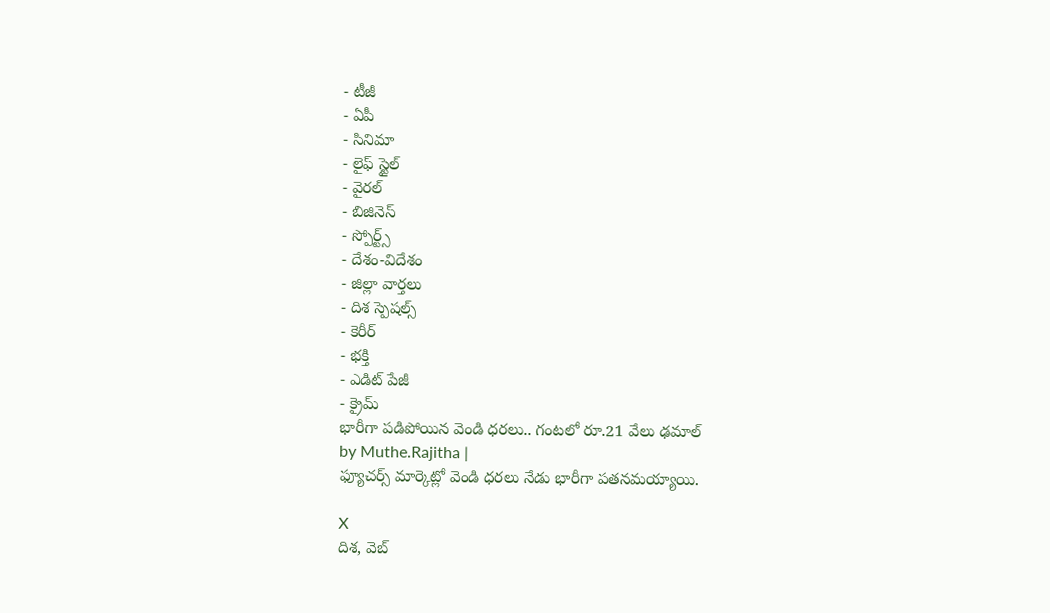- టీజీ
- ఏపీ
- సినిమా
- లైఫ్ స్టైల్
- వైరల్
- బిజినెస్
- స్పోర్ట్స్
- దేశం-విదేశం
- జిల్లా వార్తలు
- దిశ స్పెషల్స్
- కెరీర్
- భక్తి
- ఎడిట్ పేజీ
- క్రైమ్
భారీగా పడిపోయిన వెండి ధరలు.. గంటలో రూ.21 వేలు ఢమాల్
by Muthe.Rajitha |
ఫ్యూచర్స్ మార్కెట్లో వెండి ధరలు నేడు భారీగా పతనమయ్యాయి.

X
దిశ, వెబ్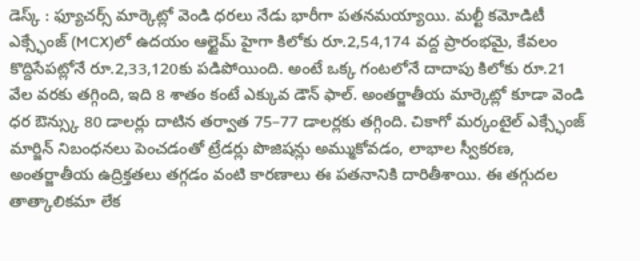డెస్క్ : ఫ్యూచర్స్ మార్కెట్లో వెండి ధరలు నేడు భారీగా పతనమయ్యాయి. మల్టీ కమోడిటీ ఎక్స్ఛేంజ్ (MCX)లో ఉదయం ఆల్టైమ్ హైగా కిలోకు రూ.2,54,174 వద్ద ప్రారంభమై, కేవలం కొద్దిసేపట్లోనే రూ.2,33,120కు పడిపోయింది. అంటే ఒక్క గంటలోనే దాదాపు కిలోకు రూ.21 వేల వరకు తగ్గింది, ఇది 8 శాతం కంటే ఎక్కువ డౌన్ ఫాల్. అంతర్జాతీయ మార్కెట్లో కూడా వెండి ధర ఔన్స్కు 80 డాలర్లు దాటిన తర్వాత 75–77 డాలర్లకు తగ్గింది. చికాగో మర్కంటైల్ ఎక్స్ఛేంజ్ మార్జిన్ నిబంధనలు పెంచడంతో ట్రేడర్లు పొజిషన్లు అమ్ముకోవడం, లాభాల స్వీకరణ, అంతర్జాతీయ ఉద్రిక్తతలు తగ్గడం వంటి కారణాలు ఈ పతనానికి దారితీశాయి. ఈ తగ్గుదల తాత్కాలికమా లేక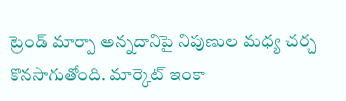ట్రెండ్ మార్పా అన్నదానిపై నిపుణుల మధ్య చర్చ కొనసాగుతోంది. మార్కెట్ ఇంకా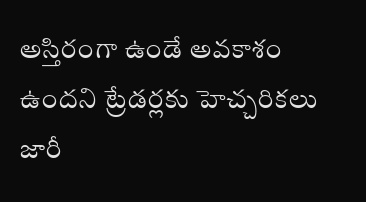అస్తిరంగా ఉండే అవకాశం ఉందని ట్రేడర్లకు హెచ్చరికలు జారీ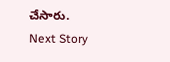చేసారు.
Next Story